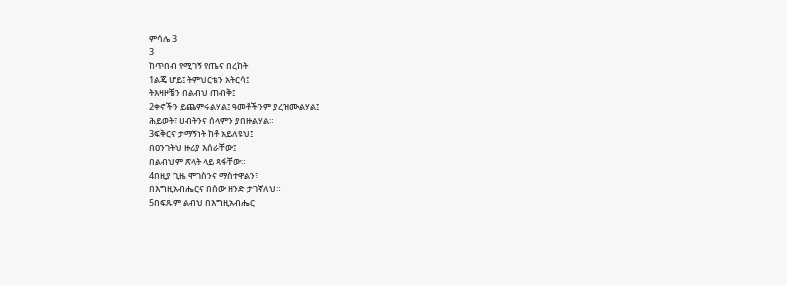ምሳሌ 3
3
ከጥበብ የሚገኝ የጤና በረከት
1ልጄ ሆይ፤ ትምህርቴን አትርሳ፤
ትእዛዞቼን በልብህ ጠብቅ፤
2ቀኖችን ይጨምሩልሃል፤ ዓመቶችንም ያረዝሙልሃል፤
ሕይወት፣ ሀብትንና ሰላምን ያበዙልሃል።
3ፍቅርና ታማኝነት ከቶ አይለዩህ፤
በዐንገትህ ዙሪያ እሰራቸው፤
በልብህም ጽላት ላይ ጻፋቸው።
4በዚያ ጊዜ ሞገስንና ማስተዋልን፣
በእግዚአብሔርና በሰው ዘንድ ታገኛለህ።
5በፍጹም ልብህ በእግዚአብሔር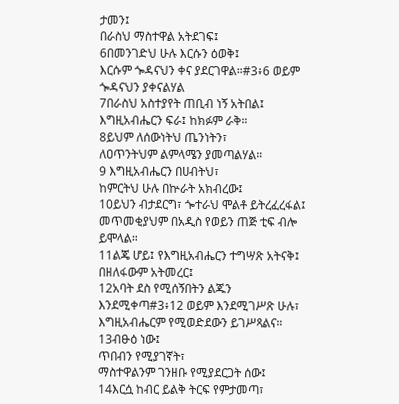ታመን፤
በራስህ ማስተዋል አትደገፍ፤
6በመንገድህ ሁሉ እርሱን ዕወቅ፤
እርሱም ጐዳናህን ቀና ያደርገዋል።#3፥6 ወይም ጐዳናህን ያቀናልሃል
7በራስህ አስተያየት ጠቢብ ነኝ አትበል፤
እግዚአብሔርን ፍራ፤ ከክፉም ራቅ።
8ይህም ለሰውነትህ ጤንነትን፣
ለዐጥንትህም ልምላሜን ያመጣልሃል።
9 እግዚአብሔርን በሀብትህ፣
ከምርትህ ሁሉ በኵራት አክብረው፤
10ይህን ብታደርግ፣ ጐተራህ ሞልቶ ይትረፈረፋል፤
መጥመቂያህም በአዲስ የወይን ጠጅ ቲፍ ብሎ ይሞላል።
11ልጄ ሆይ፤ የእግዚአብሔርን ተግሣጽ አትናቅ፤
በዘለፋውም አትመረር፤
12አባት ደስ የሚሰኝበትን ልጁን እንደሚቀጣ#3፥12 ወይም እንደሚገሥጽ ሁሉ፣
እግዚአብሔርም የሚወድደውን ይገሥጻልና።
13ብፁዕ ነው፤
ጥበብን የሚያገኛት፣
ማስተዋልንም ገንዘቡ የሚያደርጋት ሰው፤
14እርሷ ከብር ይልቅ ትርፍ የምታመጣ፣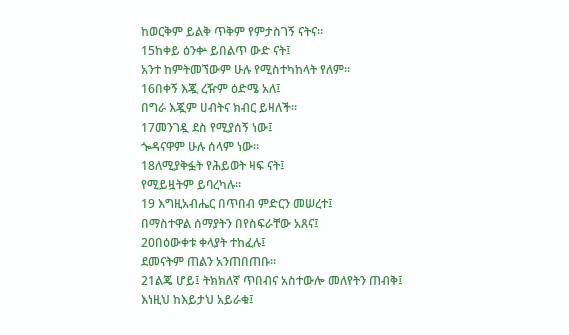ከወርቅም ይልቅ ጥቅም የምታስገኝ ናትና።
15ከቀይ ዕንቍ ይበልጥ ውድ ናት፤
አንተ ከምትመኘውም ሁሉ የሚስተካከላት የለም።
16በቀኝ እጇ ረዥም ዕድሜ አለ፤
በግራ እጇም ሀብትና ክብር ይዛለች።
17መንገዷ ደስ የሚያሰኝ ነው፤
ጐዳናዋም ሁሉ ሰላም ነው።
18ለሚያቅፏት የሕይወት ዛፍ ናት፤
የሚይዟትም ይባረካሉ።
19 እግዚአብሔር በጥበብ ምድርን መሠረተ፤
በማስተዋል ሰማያትን በየስፍራቸው አጸና፤
20በዕውቀቱ ቀላያት ተከፈሉ፤
ደመናትም ጠልን አንጠበጠቡ።
21ልጄ ሆይ፤ ትክክለኛ ጥበብና አስተውሎ መለየትን ጠብቅ፤
እነዚህ ከእይታህ አይራቁ፤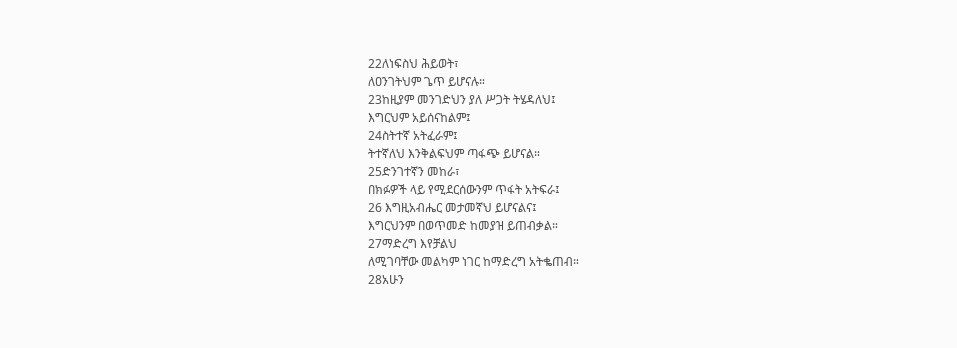22ለነፍስህ ሕይወት፣
ለዐንገትህም ጌጥ ይሆናሉ።
23ከዚያም መንገድህን ያለ ሥጋት ትሄዳለህ፤
እግርህም አይሰናከልም፤
24ስትተኛ አትፈራም፤
ትተኛለህ እንቅልፍህም ጣፋጭ ይሆናል።
25ድንገተኛን መከራ፣
በክፉዎች ላይ የሚደርሰውንም ጥፋት አትፍራ፤
26 እግዚአብሔር መታመኛህ ይሆናልና፤
እግርህንም በወጥመድ ከመያዝ ይጠብቃል።
27ማድረግ እየቻልህ
ለሚገባቸው መልካም ነገር ከማድረግ አትቈጠብ።
28አሁን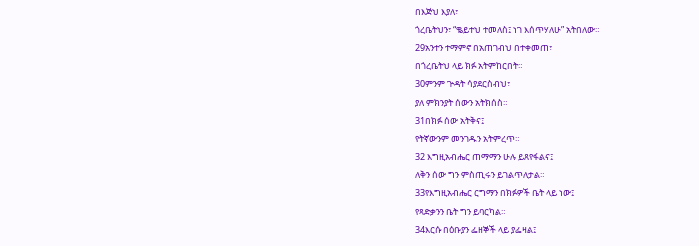በእጅህ እያለ፣
ጎረቤትህን፣ “ቈይተህ ተመለስ፤ ነገ እሰጥሃለሁ” አትበለው።
29አንተን ተማምኖ በአጠገብህ በተቀመጠ፣
በጎረቤትህ ላይ ክፉ አትምከርበት።
30ምንም ጕዳት ሳያደርስብህ፣
ያለ ምክንያት ሰውን አትክሰስ።
31በክፉ ሰው አትቅና፤
የትኛውንም መንገዱን አትምረጥ።
32 እግዚአብሔር ጠማማን ሁሉ ይጸየፋልና፤
ለቅን ሰው ግን ምስጢሩን ይገልጥለታል።
33የእግዚአብሔር ርግማን በክፉዎች ቤት ላይ ነው፤
የጻድቃንን ቤት ግን ይባርካል።
34እርሱ በዕቡያን ፌዘኞች ላይ ያፌዛል፤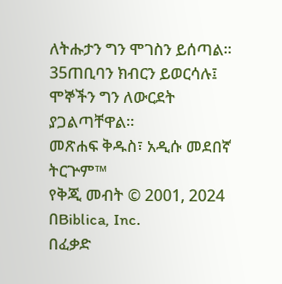ለትሑታን ግን ሞገስን ይሰጣል።
35ጠቢባን ክብርን ይወርሳሉ፤
ሞኞችን ግን ለውርደት ያጋልጣቸዋል።
መጽሐፍ ቅዱስ፣ አዲሱ መደበኛ ትርጕም™
የቅጂ መብት © 2001, 2024 በBiblica, Inc.
በፈቃድ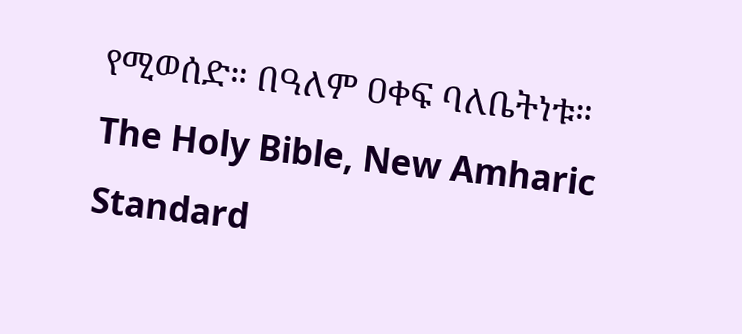የሚወሰድ። በዓለም ዐቀፍ ባለቤትነቱ።
The Holy Bible, New Amharic Standard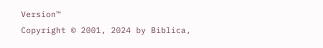Version™
Copyright © 2001, 2024 by Biblica,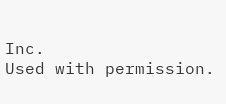Inc.
Used with permission.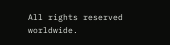All rights reserved worldwide.